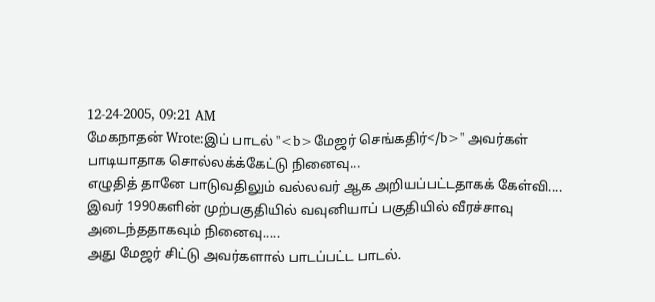12-24-2005, 09:21 AM
மேகநாதன் Wrote:இப் பாடல் "<b>மேஜர் செங்கதிர்</b>" அவர்கள் பாடியாதாக சொல்லக்க்கேட்டு நினைவு...
எழுதித் தானே பாடுவதிலும் வல்லவர் ஆக அறியப்பட்டதாகக் கேள்வி....
இவர் 1990களின் முற்பகுதியில் வவுனியாப் பகுதியில் வீரச்சாவு அடைந்ததாகவும் நினைவு.....
அது மேஜர் சிட்டு அவர்களால் பாடப்பட்ட பாடல்.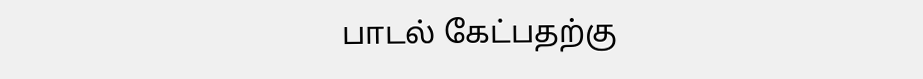பாடல் கேட்பதற்கு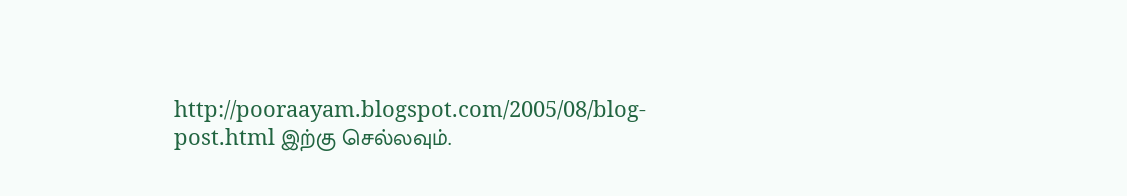http://pooraayam.blogspot.com/2005/08/blog-post.html இற்கு செல்லவும்.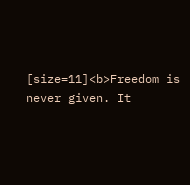[size=11]<b>Freedom is never given. It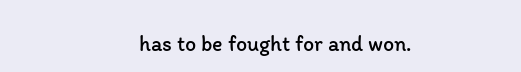has to be fought for and won.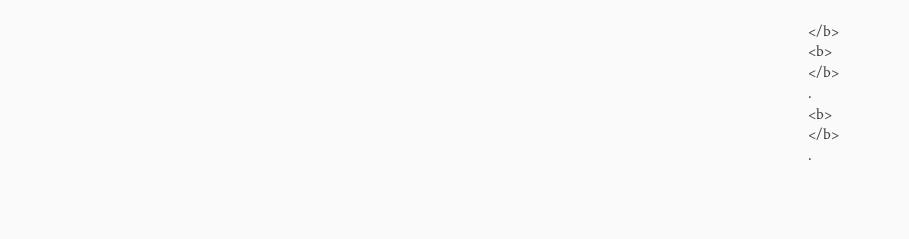</b>
<b>
</b>
.
<b>
</b>
.